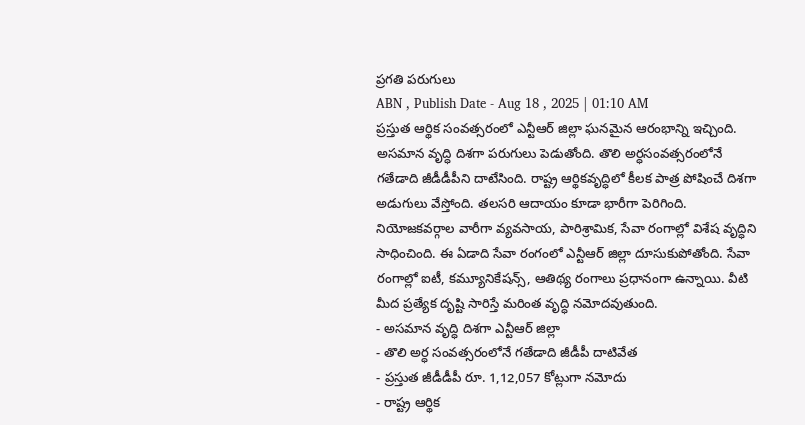ప్రగతి పరుగులు
ABN , Publish Date - Aug 18 , 2025 | 01:10 AM
ప్రస్తుత ఆర్థిక సంవత్సరంలో ఎన్టీఆర్ జిల్లా ఘనమైన ఆరంభాన్ని ఇచ్చింది. అసమాన వృద్ధి దిశగా పరుగులు పెడుతోంది. తొలి అర్ధసంవత్సరంలోనే గతేడాది జీడీడీపీని దాటేసింది. రాష్ట్ర ఆర్థికవృద్ధిలో కీలక పాత్ర పోషించే దిశగా అడుగులు వేస్తోంది. తలసరి ఆదాయం కూడా భారీగా పెరిగింది. నియోజకవర్గాల వారీగా వ్యవసాయ, పారిశ్రామిక, సేవా రంగాల్లో విశేష వృద్ధిని సాధించింది. ఈ ఏడాది సేవా రంగంలో ఎన్టీఆర్ జిల్లా దూసుకుపోతోంది. సేవా రంగాల్లో ఐటీ, కమ్యూనికేషన్స్, ఆతిథ్య రంగాలు ప్రధానంగా ఉన్నాయి. వీటి మీద ప్రత్యేక దృష్టి సారిస్తే మరింత వృద్ధి నమోదవుతుంది.
- అసమాన వృద్ధి దిశగా ఎన్టీఆర్ జిల్లా
- తొలి అర్ధ సంవత్సరంలోనే గతేడాది జీడీపీ దాటివేత
- ప్రస్తుత జీడీడీపీ రూ. 1,12,057 కోట్లుగా నమోదు
- రాష్ట్ర ఆర్థిక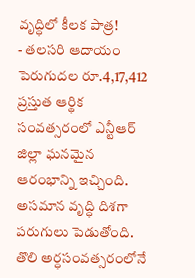వృద్ధిలో కీలక పాత్ర!
- తలసరి ఆదాయం పెరుగుదల రూ.4,17,412
ప్రస్తుత ఆర్థిక సంవత్సరంలో ఎన్టీఆర్ జిల్లా ఘనమైన ఆరంభాన్ని ఇచ్చింది. అసమాన వృద్ధి దిశగా పరుగులు పెడుతోంది. తొలి అర్ధసంవత్సరంలోనే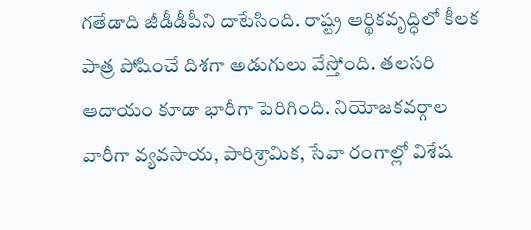గతేడాది జీడీడీపీని దాటేసింది. రాష్ట్ర ఆర్థికవృద్ధిలో కీలక పాత్ర పోషించే దిశగా అడుగులు వేస్తోంది. తలసరి ఆదాయం కూడా భారీగా పెరిగింది. నియోజకవర్గాల వారీగా వ్యవసాయ, పారిశ్రామిక, సేవా రంగాల్లో విశేష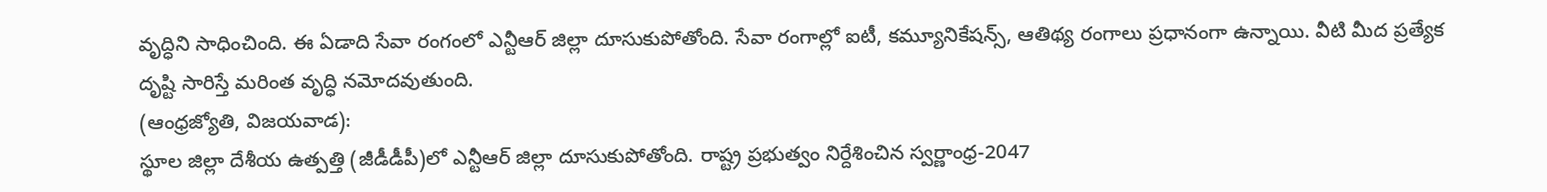వృద్ధిని సాధించింది. ఈ ఏడాది సేవా రంగంలో ఎన్టీఆర్ జిల్లా దూసుకుపోతోంది. సేవా రంగాల్లో ఐటీ, కమ్యూనికేషన్స్, ఆతిథ్య రంగాలు ప్రధానంగా ఉన్నాయి. వీటి మీద ప్రత్యేక దృష్టి సారిస్తే మరింత వృద్ధి నమోదవుతుంది.
(ఆంధ్రజ్యోతి, విజయవాడ):
స్థూల జిల్లా దేశీయ ఉత్పత్తి (జీడీడీపీ)లో ఎన్టీఆర్ జిల్లా దూసుకుపోతోంది. రాష్ట్ర ప్రభుత్వం నిర్దేశించిన స్వర్ణాంధ్ర-2047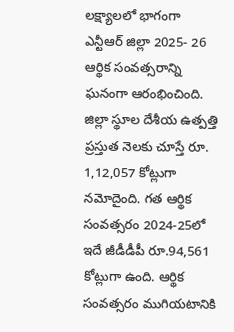లక్ష్యాలలో భాగంగా ఎన్టీఆర్ జిల్లా 2025- 26 ఆర్థిక సంవత్సరాన్ని ఘనంగా ఆరంభించింది. జిల్లా స్థూల దేశీయ ఉత్పత్తి ప్రస్తుత నెలకు చూస్తే రూ. 1,12,057 కోట్లుగా నమోదైంది. గత ఆర్థిక సంవత్సరం 2024-25లో ఇదే జీడీడీపీ రూ.94,561 కోట్లుగా ఉంది. ఆర్థిక సంవత్సరం ముగియటానికి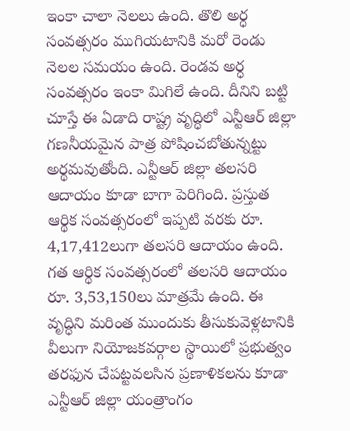ఇంకా చాలా నెలలు ఉంది. తొలి అర్ధ సంవత్సరం ముగియటానికి మరో రెండు నెలల సమయం ఉంది. రెండవ అర్ధ సంవత్సరం ఇంకా మిగిలే ఉంది. దీనిని బట్టి చూస్తే ఈ ఏడాది రాష్ట్ర వృద్ధిలో ఎన్టీఆర్ జిల్లా గణనీయమైన పాత్ర పోషించబోతున్నట్టు అర్థమవుతోంది. ఎన్టీఆర్ జిల్లా తలసరి ఆదాయం కూడా బాగా పెరిగింది. ప్రస్తుత ఆర్థిక సంవత్సరంలో ఇప్పటి వరకు రూ. 4,17,412లుగా తలసరి ఆదాయం ఉంది. గత ఆర్థిక సంవత్సరంలో తలసరి ఆదాయం రూ. 3,53,150లు మాత్రమే ఉంది. ఈ వృద్ధిని మరింత ముందుకు తీసుకువెళ్లటానికి వీలుగా నియోజకవర్గాల స్థాయిలో ప్రభుత్వం తరఫున చేపట్టవలసిన ప్రణాళికలను కూడా ఎన్టీఆర్ జిల్లా యంత్రాంగం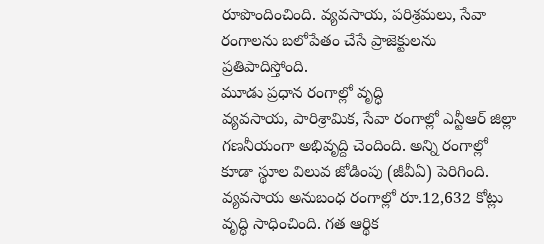రూపొందించింది. వ్యవసాయ, పరిశ్రమలు, సేవా రంగాలను బలోపేతం చేసే ప్రాజెక్టులను ప్రతిపాదిస్తోంది.
మూడు ప్రధాన రంగాల్లో వృద్ధి
వ్యవసాయ, పారిశ్రామిక, సేవా రంగాల్లో ఎన్టీఆర్ జిల్లా గణనీయంగా అభివృద్ది చెందింది. అన్ని రంగాల్లో కూడా స్థూల విలువ జోడింపు (జీవీఏ) పెరిగింది. వ్యవసాయ అనుబంధ రంగాల్లో రూ.12,632 కోట్లు వృద్ధి సాధించింది. గత ఆర్థిక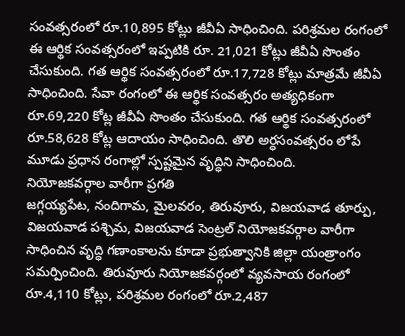సంవత్సరంలో రూ.10,895 కోట్లు జీవీఏ సాధించింది. పరిశ్రమల రంగంలో ఈ ఆర్థిక సంవత్సరంలో ఇప్పటికి రూ. 21,021 కోట్లు జీవీఏ సొంతం చేసుకుంది. గత ఆర్థిక సంవత్సరంలో రూ.17,728 కోట్లు మాత్రమే జీవీఏ సాధించింది. సేవా రంగంలో ఈ ఆర్థిక సంవత్సరం అత్యధికంగా రూ.69,220 కోట్ల జీవీఏ సొంతం చేసుకుంది. గత ఆర్థిక సంవత్సరంలో రూ.58,628 కోట్ల ఆదాయం సాధించింది. తొలి అర్ధసంవత్సరం లోపే మూడు ప్రధాన రంగాల్లో స్పష్టమైన వృద్ధిని సాధించింది.
నియోజకవర్గాల వారీగా ప్రగతి
జగ్గయ్యపేట, నందిగామ, మైలవరం, తిరువూరు, విజయవాడ తూర్పు, విజయవాడ పశ్చిమ, విజయవాడ సెంట్రల్ నియోజకవర్గాల వారీగా సాధించిన వృద్ధి గణాంకాలను కూడా ప్రభుత్వానికి జిల్లా యంత్రాంగం సమర్పించింది. తిరువూరు నియోజకవర్గంలో వ్యవసాయ రంగంలో రూ.4,110 కోట్లు, పరిశ్రమల రంగంలో రూ.2,487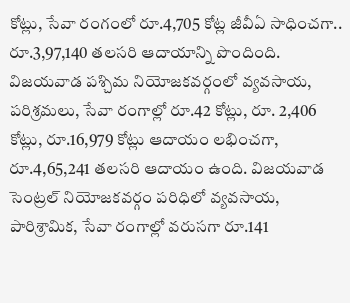కోట్లు, సేవా రంగంలో రూ.4,705 కోట్ల జీవీఏ సాధించగా.. రూ.3,97,140 తలసరి ఆదాయాన్ని పొందింది. విజయవాడ పశ్చిమ నియోజకవర్గంలో వ్యవసాయ, పరిశ్రమలు, సేవా రంగాల్లో రూ.42 కోట్లు, రూ. 2,406 కోట్లు, రూ.16,979 కోట్లు ఆదాయం లభించగా, రూ.4,65,241 తలసరి ఆదాయం ఉంది. విజయవాడ సెంట్రల్ నియోజకవర్గం పరిధిలో వ్యవసాయ, పారిశ్రామిక, సేవా రంగాల్లో వరుసగా రూ.141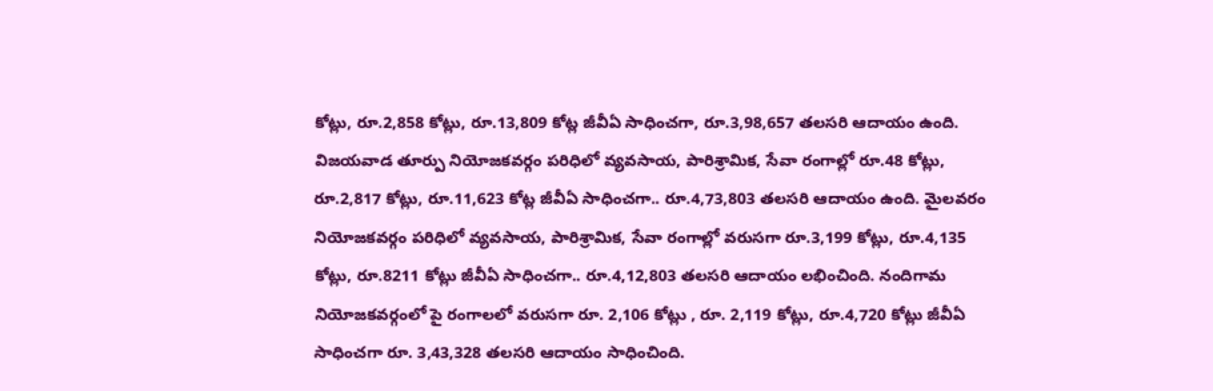కోట్లు, రూ.2,858 కోట్లు, రూ.13,809 కోట్ల జీవీఏ సాధించగా, రూ.3,98,657 తలసరి ఆదాయం ఉంది. విజయవాడ తూర్పు నియోజకవర్గం పరిధిలో వ్యవసాయ, పారిశ్రామిక, సేవా రంగాల్లో రూ.48 కోట్లు, రూ.2,817 కోట్లు, రూ.11,623 కోట్ల జీవీఏ సాధించగా.. రూ.4,73,803 తలసరి ఆదాయం ఉంది. మైలవరం నియోజకవర్గం పరిధిలో వ్యవసాయ, పారిశ్రామిక, సేవా రంగాల్లో వరుసగా రూ.3,199 కోట్లు, రూ.4,135 కోట్లు, రూ.8211 కోట్లు జీవీఏ సాధించగా.. రూ.4,12,803 తలసరి ఆదాయం లభించింది. నందిగామ నియోజకవర్గంలో పై రంగాలలో వరుసగా రూ. 2,106 కోట్లు , రూ. 2,119 కోట్లు, రూ.4,720 కోట్లు జీవీఏ సాధించగా రూ. 3,43,328 తలసరి ఆదాయం సాధించింది.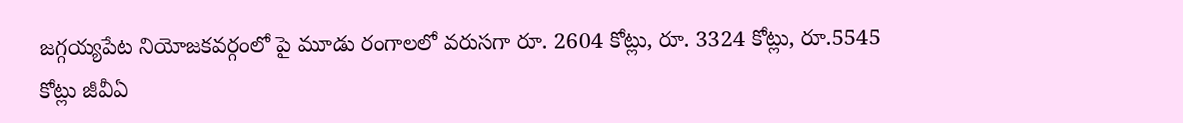జగ్గయ్యపేట నియోజకవర్గంలో పై మూడు రంగాలలో వరుసగా రూ. 2604 కోట్లు, రూ. 3324 కోట్లు, రూ.5545 కోట్లు జీవీఏ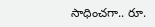సాధించగా.. రూ.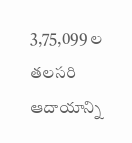3,75,099 ల తలసరి ఆదాయాన్ని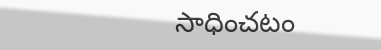సాధించటం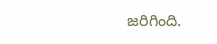జరిగింది.